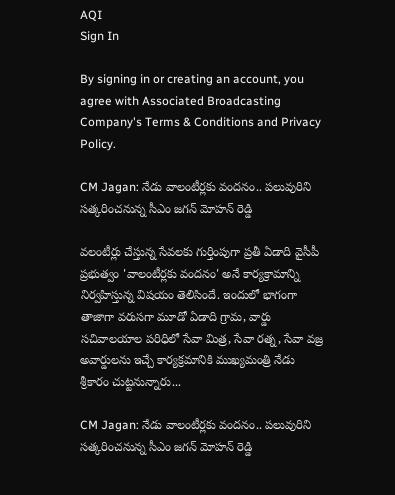AQI
Sign In

By signing in or creating an account, you agree with Associated Broadcasting Company's Terms & Conditions and Privacy Policy.

CM Jagan: నేడు వాలంటీర్లకు వందనం.. పలువురిని సత్కరించనున్న సీఎం జగన్‌ మోహన్‌ రెడ్డి

వలంటీర్లు చేస్తున్న సేవలకు గుర్తింపుగా ప్రతీ ఏడాది వైసీపీ ప్రభుత్వం 'వాలంటీర్లకు వందనం' అనే కార్యక్రామాన్ని నిర్వహిస్తున్న విషయం తెలిసిందే. ఇందులో భాగంగా తాజాగా వరుసగా మూడో ఏడాది గ్రామ, వార్డు సచివాలయాల పరిధిలో సేవా మిత్ర, సేవా రత్న, సేవా వజ్ర అవార్డులను ఇచ్చే కార్యక్రమానికి ముఖ్యమంత్రి నేడు శ్రీకారం చుట్టనున్నారు...

CM Jagan: నేడు వాలంటీర్లకు వందనం.. పలువురిని సత్కరించనున్న సీఎం జగన్‌ మోహన్‌ రెడ్డి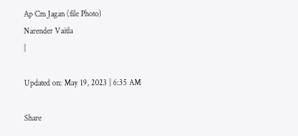Ap Cm Jagan (file Photo)
Narender Vaitla
|

Updated on: May 19, 2023 | 6:35 AM

Share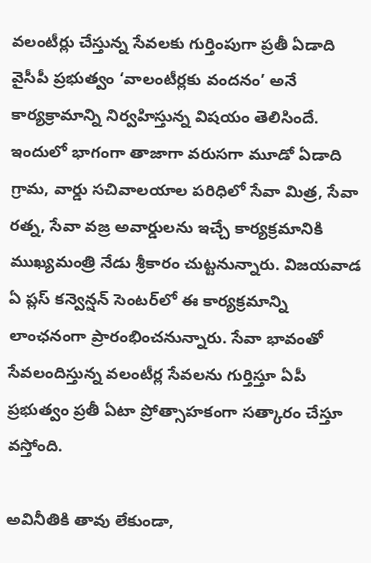వలంటీర్లు చేస్తున్న సేవలకు గుర్తింపుగా ప్రతీ ఏడాది వైసీపీ ప్రభుత్వం ‘వాలంటీర్లకు వందనం’ అనే కార్యక్రామాన్ని నిర్వహిస్తున్న విషయం తెలిసిందే. ఇందులో భాగంగా తాజాగా వరుసగా మూడో ఏడాది గ్రామ, వార్డు సచివాలయాల పరిధిలో సేవా మిత్ర, సేవా రత్న, సేవా వజ్ర అవార్డులను ఇచ్చే కార్యక్రమానికి ముఖ్యమంత్రి నేడు శ్రీకారం చుట్టనున్నారు. విజయవాడ ఏ ప్లస్‌ కన్వెన్షన్‌ సెంటర్‌లో ఈ కార్యక్రమాన్ని లాంఛనంగా ప్రారంభించనున్నారు. సేవా భావంతో సేవలందిస్తున్న వలంటీర్ల సేవలను గుర్తిస్తూ ఏపీ ప్రభుత్వం ప్రతీ ఏటా ప్రోత్సాహకంగా సత్కారం చేస్తూ వస్తోంది.

అవినీతికి తావు లేకుండా,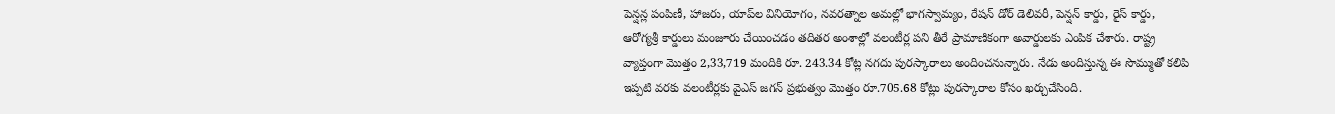పెన్షన్ల పంపిణీ, హాజరు, యాప్‌ల వినియోగం, నవరత్నాల అమల్లో భాగస్వామ్యం, రేషన్‌ డోర్‌ డెలివరీ, పెన్షన్‌ కార్డు, రైస్‌ కార్డు, ఆరోగ్యశ్రీ కార్డులు మంజూరు చేయించడం తదితర అంశాల్లో వలంటీర్ల పని తీరే ప్రామాణికంగా అవార్డులకు ఎంపిక చేశారు. రాష్ట్ర వ్యాప్తంగా మొత్తం 2,33,719 మందికి రూ. 243.34 కోట్ల నగదు పురస్కారాలు అందించనున్నారు. నేడు అందిస్తున్న ఈ సొమ్ముతో కలిపి ఇప్పటి వరకు వలంటీర్లకు వైఎస్‌ జగన్‌ ప్రభుత్వం మొత్తం రూ.705.68 కోట్లు పురస్కారాల కోసం ఖర్చుచేసింది.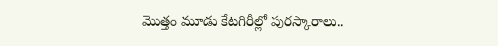మొత్తం మూడు కేటగిరీల్లో పురస్కారాలు..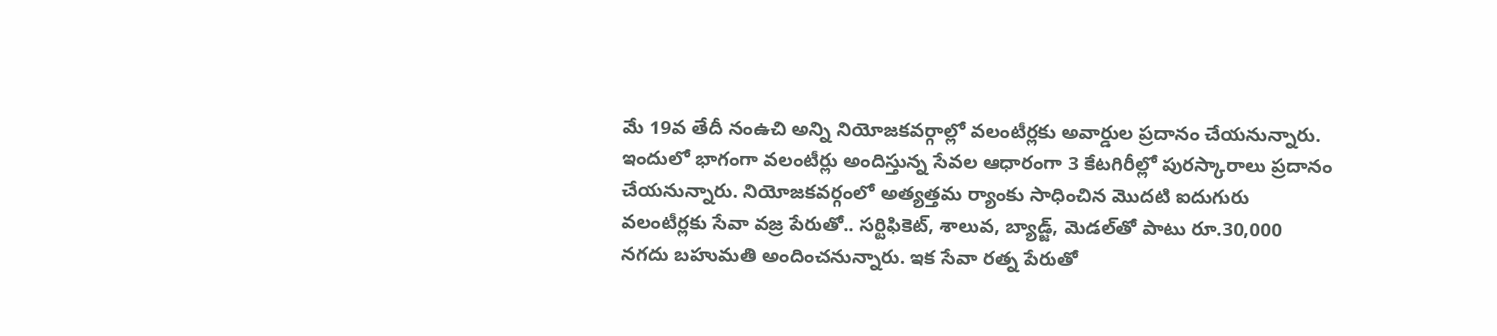మే 19వ తేదీ నంఉచి అన్ని నియోజకవర్గాల్లో వలంటీర్లకు అవార్డుల ప్రదానం చేయనున్నారు. ఇందులో భాగంగా వలంటీర్లు అందిస్తున్న సేవల ఆధారంగా 3 కేటగిరీల్లో పురస్కారాలు ప్రదానం చేయనున్నారు. నియోజకవర్గంలో అత్యత్తమ ర్యాంకు సాధించిన మొదటి ఐదుగురు వలంటీర్లకు సేవా వజ్ర పేరుతో.. సర్టిఫికెట్, శాలువ, బ్యాడ్జ్, మెడల్‌తో పాటు రూ.30,000 నగదు బహుమతి అందించనున్నారు. ఇక సేవా రత్న పేరుతో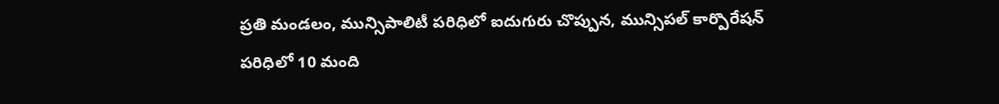ప్రతి మండలం, మున్సిపాలిటీ పరిధిలో ఐదుగురు చొప్పున, మున్సిపల్‌ కార్పొరేషన్‌ పరిధిలో 10 మంది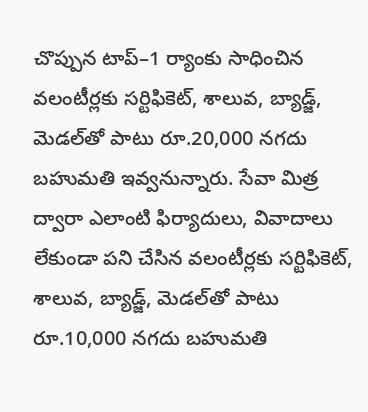చొప్పున టాప్‌–1 ర్యాంకు సాధించిన వలంటీర్లకు సర్టిఫికెట్, శాలువ, బ్యాడ్జ్, మెడల్‌తో పాటు రూ.20,000 నగదు బహుమతి ఇవ్వనున్నారు. సేవా మిత్ర ద్వారా ఎలాంటి ఫిర్యాదులు, వివాదాలు లేకుండా పని చేసిన వలంటీర్లకు సర్టిఫికెట్, శాలువ, బ్యాడ్జ్, మెడల్‌తో పాటు రూ.10,000 నగదు బహుమతి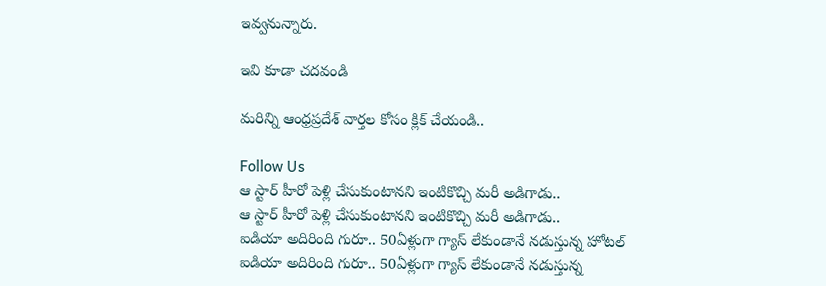ఇవ్వనున్నారు.

ఇవి కూడా చదవండి

మరిన్ని ఆంధ్రప్రదేశ్ వార్తల కోసం క్లిక్ చేయండి..

Follow Us
ఆ స్టార్ హీరో పెళ్లి చేసుకుంటానని ఇంటికొచ్చి మరీ అడిగాడు..
ఆ స్టార్ హీరో పెళ్లి చేసుకుంటానని ఇంటికొచ్చి మరీ అడిగాడు..
ఐడియా అదిరింది గురూ.. 50ఏళ్లుగా గ్యాస్ లేకుండానే నడుస్తున్న హోటల్
ఐడియా అదిరింది గురూ.. 50ఏళ్లుగా గ్యాస్ లేకుండానే నడుస్తున్న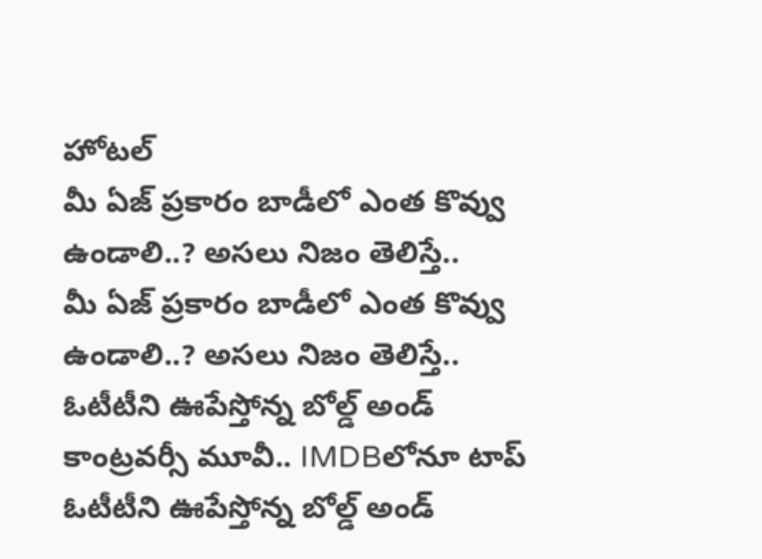హోటల్
మీ ఏజ్ ప్రకారం బాడీలో ఎంత కొవ్వు ఉండాలి..? అసలు నిజం తెలిస్తే..
మీ ఏజ్ ప్రకారం బాడీలో ఎంత కొవ్వు ఉండాలి..? అసలు నిజం తెలిస్తే..
ఓటీటీని ఊపేస్తోన్న బోల్డ్ అండ్ కాంట్రవర్సీ మూవీ.. IMDBలోనూ టాప్
ఓటీటీని ఊపేస్తోన్న బోల్డ్ అండ్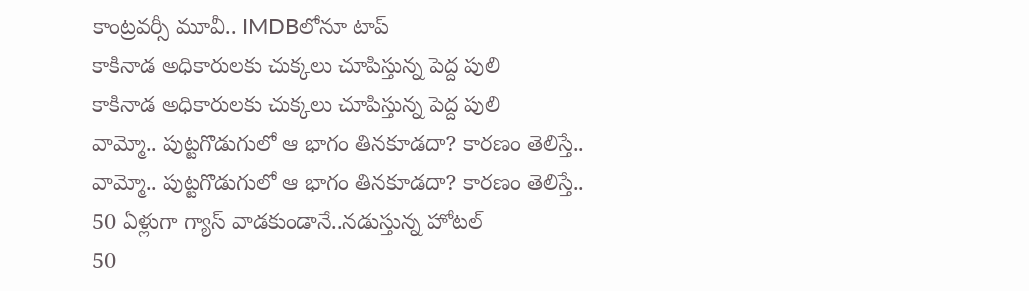కాంట్రవర్సీ మూవీ.. IMDBలోనూ టాప్
కాకినాడ అధికారులకు చుక్కలు చూపిస్తున్న పెద్ద పులి
కాకినాడ అధికారులకు చుక్కలు చూపిస్తున్న పెద్ద పులి
వామ్మో.. పుట్టగొడుగులో ఆ భాగం తినకూడదా? కారణం తెలిస్తే..
వామ్మో.. పుట్టగొడుగులో ఆ భాగం తినకూడదా? కారణం తెలిస్తే..
50 ఏళ్లుగా గ్యాస్ వాడకుండానే..నడుస్తున్న హోటల్
50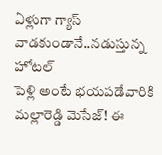ఏళ్లుగా గ్యాస్ వాడకుండానే..నడుస్తున్న హోటల్
పెళ్లి అంటే భయపడేవారికి మల్లారెడ్డి మెసేజ్! ఈ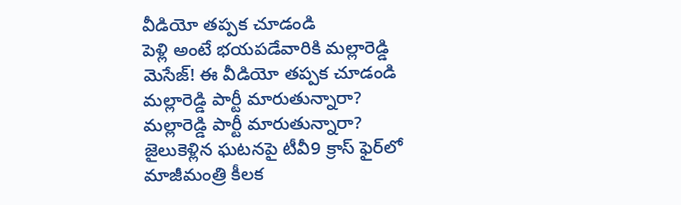వీడియో తప్పక చూడండి
పెళ్లి అంటే భయపడేవారికి మల్లారెడ్డి మెసేజ్! ఈ వీడియో తప్పక చూడండి
మల్లారెడ్డి పార్టీ మారుతున్నారా?
మల్లారెడ్డి పార్టీ మారుతున్నారా?
జైలుకెళ్లిన ఘటనపై టీవీ9 క్రాస్‌ ఫైర్‌లో మాజీమంత్రి కీలక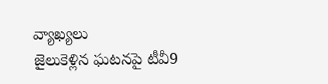వ్యాఖ్యలు
జైలుకెళ్లిన ఘటనపై టీవీ9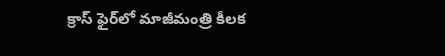క్రాస్‌ ఫైర్‌లో మాజీమంత్రి కీలక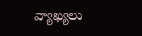వ్యాఖ్యలు